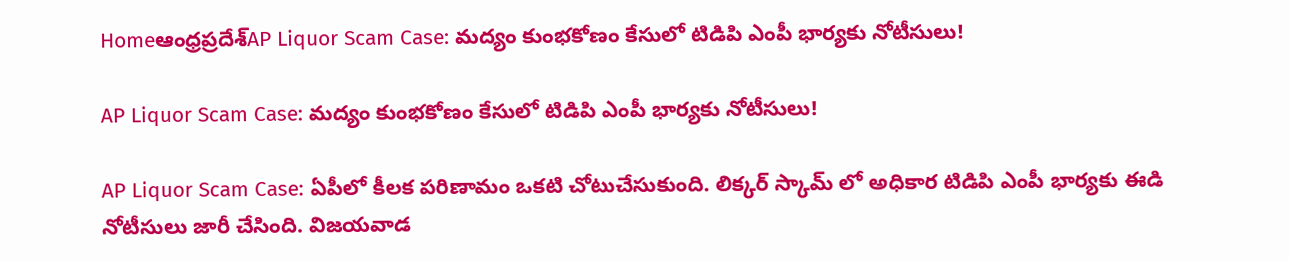Homeఆంధ్రప్రదేశ్‌AP Liquor Scam Case: మద్యం కుంభకోణం కేసులో టిడిపి ఎంపీ భార్యకు నోటీసులు!

AP Liquor Scam Case: మద్యం కుంభకోణం కేసులో టిడిపి ఎంపీ భార్యకు నోటీసులు!

AP Liquor Scam Case: ఏపీలో కీలక పరిణామం ఒకటి చోటుచేసుకుంది. లిక్కర్ స్కామ్ లో అధికార టిడిపి ఎంపీ భార్యకు ఈడి నోటీసులు జారీ చేసింది. విజయవాడ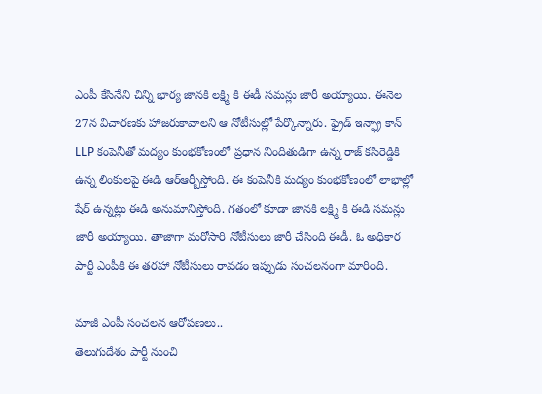ఎంపీ కేసినేని చిన్ని భార్య జానకి లక్ష్మి కి ఈడీ సమన్లు జారీ అయ్యాయి. ఈనెల 27న విచారణకు హాజరుకావాలని ఆ నోటీసుల్లో పేర్కొన్నారు. ఫ్రైడ్ ఇన్ఫ్రా కాన్ LLP కంపెనీతో మద్యం కుంభకోణంలో ప్రధాన నిందితుడిగా ఉన్న రాజ్ కసిరెడ్డికి ఉన్న లింకులపై ఈడి ఆర్ఆర్బీస్తోంది. ఈ కంపెనీకి మద్యం కుంభకోణంలో లాభాల్లో షేర్ ఉన్నట్లు ఈడి అనుమానిస్తోంది. గతంలో కూడా జానకి లక్ష్మి కి ఈడి సమన్లు జారీ అయ్యాయి. తాజాగా మరోసారి నోటీసులు జారీ చేసింది ఈడీ. ఓ అధికార పార్టీ ఎంపీకి ఈ తరహా నోటీసులు రావడం ఇప్పుడు సంచలనంగా మారింది.

మాజీ ఎంపీ సంచలన ఆరోపణలు..
తెలుగుదేశం పార్టీ నుంచి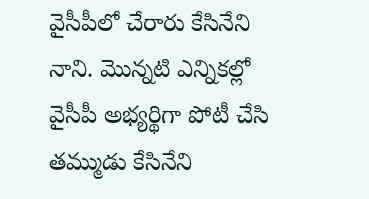వైసీపీలో చేరారు కేసినేని నాని. మొన్నటి ఎన్నికల్లో వైసీపీ అభ్యర్థిగా పోటీ చేసి తమ్ముడు కేసినేని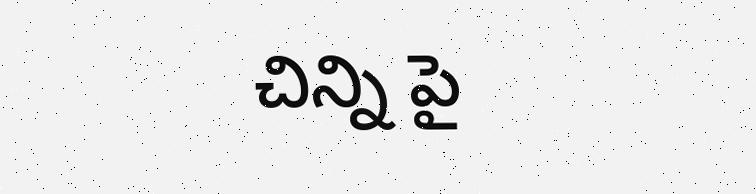చిన్ని పై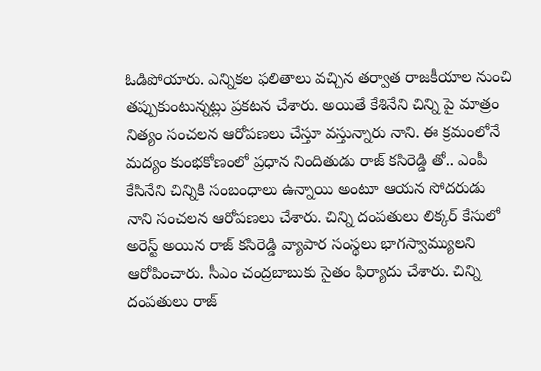ఓడిపోయారు. ఎన్నికల ఫలితాలు వచ్చిన తర్వాత రాజకీయాల నుంచి తప్పుకుంటున్నట్లు ప్రకటన చేశారు. అయితే కేశినేని చిన్ని పై మాత్రం నిత్యం సంచలన ఆరోపణలు చేస్తూ వస్తున్నారు నాని. ఈ క్రమంలోనే మద్యం కుంభకోణంలో ప్రధాన నిందితుడు రాజ్ కసిరెడ్డి తో.. ఎంపీ కేసినేని చిన్నికి సంబంధాలు ఉన్నాయి అంటూ ఆయన సోదరుడు నాని సంచలన ఆరోపణలు చేశారు. చిన్ని దంపతులు లిక్కర్ కేసులో అరెస్ట్ అయిన రాజ్ కసిరెడ్డి వ్యాపార సంస్థలు భాగస్వామ్యులని ఆరోపించారు. సీఎం చంద్రబాబుకు సైతం ఫిర్యాదు చేశారు. చిన్ని దంపతులు రాజ్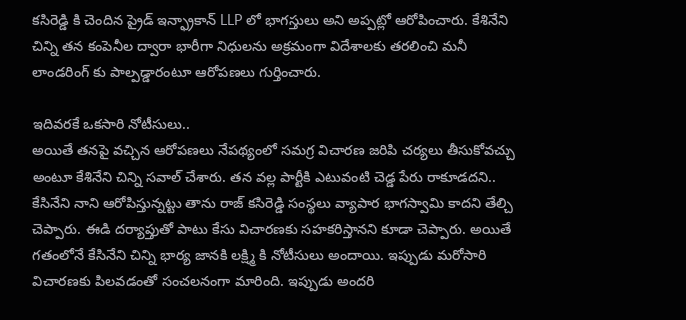కసిరెడ్డి కి చెందిన ప్రైడ్ ఇన్ఫ్రాకాన్ LLP లో భాగస్తులు అని అప్పట్లో ఆరోపించారు. కేశినేని చిన్ని తన కంపెనీల ద్వారా భారీగా నిధులను అక్రమంగా విదేశాలకు తరలించి మనీ లాండరింగ్ కు పాల్పడ్డారంటూ ఆరోపణలు గుర్తించారు.

ఇదివరకే ఒకసారి నోటీసులు..
అయితే తనపై వచ్చిన ఆరోపణలు నేపథ్యంలో సమగ్ర విచారణ జరిపి చర్యలు తీసుకోవచ్చు అంటూ కేశినేని చిన్ని సవాల్ చేశారు. తన వల్ల పార్టీకి ఎటువంటి చెడ్డ పేరు రాకూడదని.. కేసినేని నాని ఆరోపిస్తున్నట్టు తాను రాజ్ కసిరెడ్డి సంస్థలు వ్యాపార భాగస్వామి కాదని తేల్చి చెప్పారు. ఈడి దర్యాప్తుతో పాటు కేసు విచారణకు సహకరిస్తానని కూడా చెప్పారు. అయితే గతంలోనే కేసినేని చిన్ని భార్య జానకి లక్ష్మి కి నోటీసులు అందాయి. ఇప్పుడు మరోసారి విచారణకు పిలవడంతో సంచలనంగా మారింది. ఇప్పుడు అందరి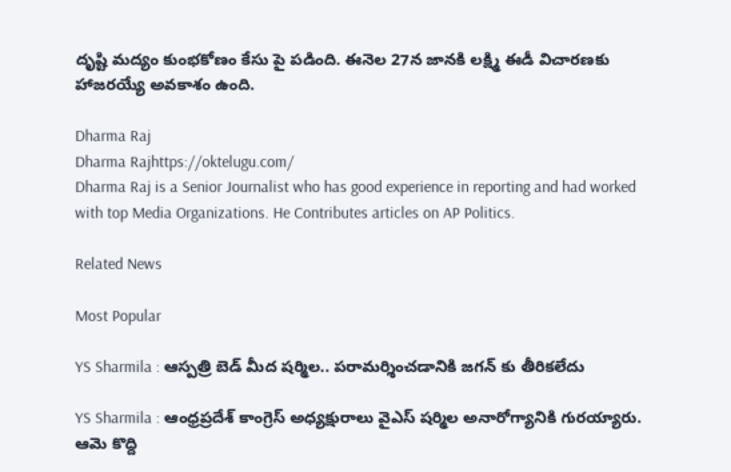దృష్టి మద్యం కుంభకోణం కేసు పై పడింది. ఈనెల 27న జానకి లక్ష్మి ఈడీ విచారణకు హాజరయ్యే అవకాశం ఉంది.

Dharma Raj
Dharma Rajhttps://oktelugu.com/
Dharma Raj is a Senior Journalist who has good experience in reporting and had worked with top Media Organizations. He Contributes articles on AP Politics.

Related News

Most Popular

YS Sharmila : ఆస్పత్రి బెడ్ మీద షర్మిల.. పరామర్శించడానికి జగన్ కు తీరికలేదు

YS Sharmila : ఆంధ్రప్రదేశ్ కాంగ్రెస్ అధ్యక్షురాలు వైఎస్ షర్మిల అనారోగ్యానికి గురయ్యారు. ఆమె కొద్ది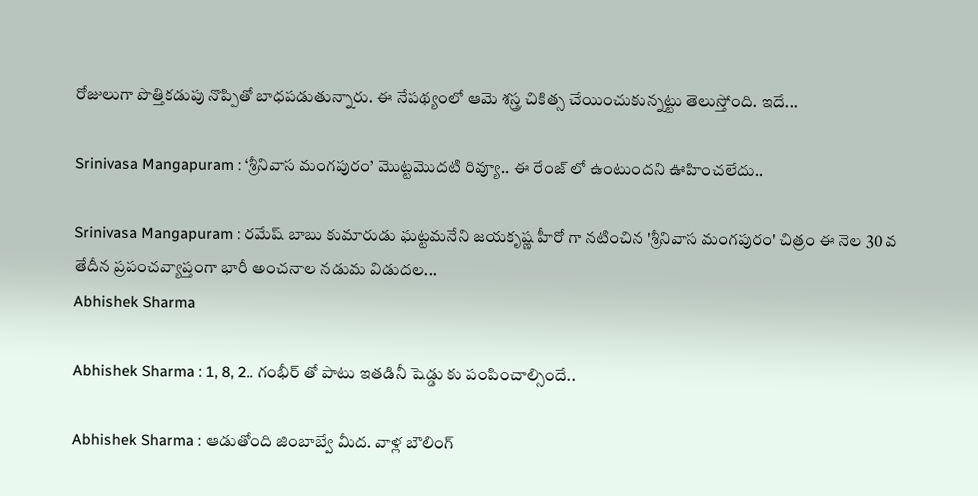రోజులుగా పొత్తికడుపు నొప్పితో బాధపడుతున్నారు. ఈ నేపథ్యంలో ఆమె శస్త్ర చికిత్స చేయించుకున్నట్టు తెలుస్తోంది. ఇదే...

Srinivasa Mangapuram : ‘శ్రీనివాస మంగపురం’ మొట్టమొదటి రివ్యూ.. ఈ రేంజ్ లో ఉంటుందని ఊహించలేదు..

Srinivasa Mangapuram : రమేష్ బాబు కుమారుడు ఘట్టమనేని జయకృష్ణ హీరో గా నటించిన 'శ్రీనివాస మంగపురం' చిత్రం ఈ నెల 30 వ తేదీన ప్రపంచవ్యాప్తంగా భారీ అంచనాల నడుమ విడుదల...
Abhishek Sharma

Abhishek Sharma : 1, 8, 2.. గంభీర్ తో పాటు ఇతడినీ షెడ్డు కు పంపించాల్సిందే..

Abhishek Sharma : ఆడుతోంది జింబాబ్వే మీద. వాళ్ల బౌలింగ్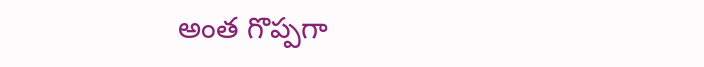అంత గొప్పగా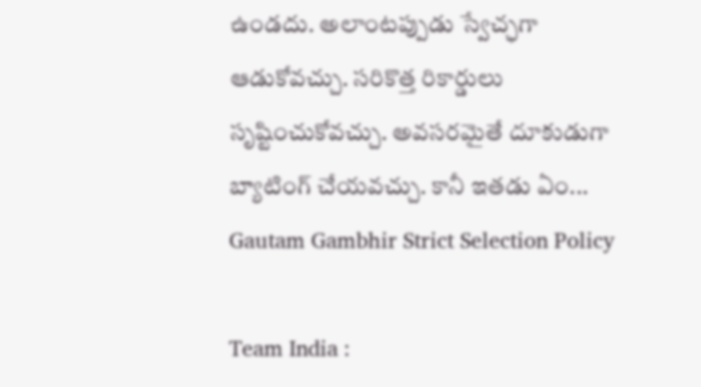ఉండదు. అలాంటప్పుడు స్వేచ్ఛగా ఆడుకోవచ్చు. సరికొత్త రికార్డులు సృష్టించుకోవచ్చు. అవసరమైతే దూకుడుగా బ్యాటింగ్ చేయవచ్చు. కానీ ఇతడు ఏం...
Gautam Gambhir Strict Selection Policy

Team India :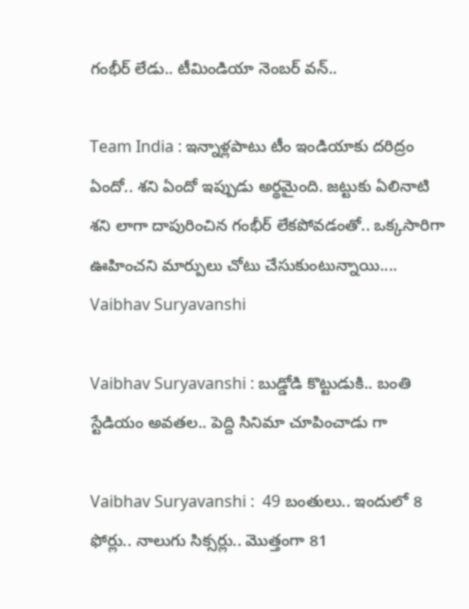గంభీర్ లేడు.. టీమిండియా నెంబర్ వన్..

Team India : ఇన్నాళ్లపాటు టీం ఇండియాకు దరిద్రం ఏందో.. శని ఏందో ఇప్పుడు అర్థమైంది. జట్టుకు ఏలినాటి శని లాగా దాపురించిన గంభీర్ లేకపోవడంతో.. ఒక్కసారిగా ఊహించని మార్పులు చోటు చేసుకుంటున్నాయి....
Vaibhav Suryavanshi

Vaibhav Suryavanshi : బుడ్డోడి కొట్టుడుకి.. బంతి స్టేడియం అవతల.. పెద్ది సినిమా చూపించాడు గా

Vaibhav Suryavanshi :  49 బంతులు.. ఇందులో 8 ఫోర్లు.. నాలుగు సిక్సర్లు.. మొత్తంగా 81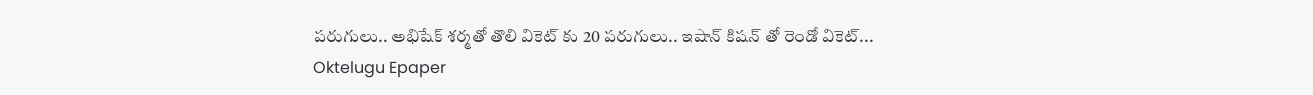పరుగులు.. అభిషేక్ శర్మతో తొలి వికెట్ కు 20 పరుగులు.. ఇషాన్ కిషన్ తో రెండో వికెట్...
Oktelugu Epaper